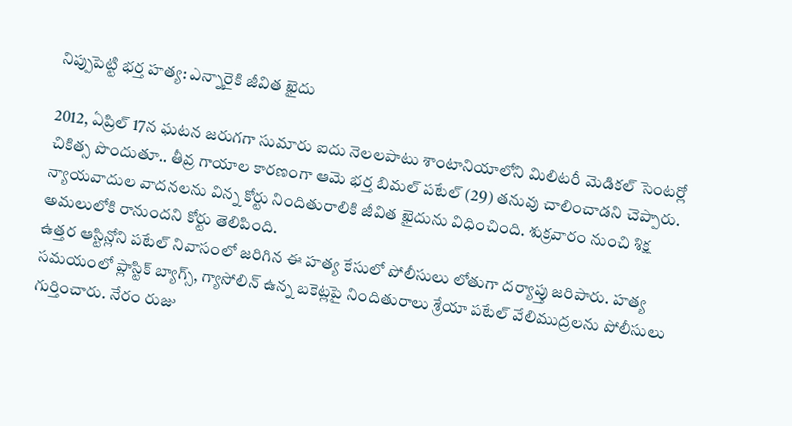నిప్పుపెట్టి భర్త హత్య: ఎన్నారైకి జీవిత ఖైదు

2012, ఏప్రిల్ 17న ఘటన జరుగగా సుమారు ఐదు నెలలపాటు శాంటానియాలోని మిలిటరీ మెడికల్ సెంటర్లో చికిత్స పొందుతూ.. తీవ్ర గాయాల కారణంగా ఆమె భర్త బిమల్ పటేల్ (29) తనువు చాలించాడని చెప్పారు. న్యాయవాదుల వాదనలను విన్న కోర్టు నిందితురాలికి జీవిత ఖైదును విధించింది. శుక్రవారం నుంచి శిక్ష అమలులోకి రానుందని కోర్టు తెలిపింది.
ఉత్తర ఆస్టిన్లోని పటేల్ నివాసంలో జరిగిన ఈ హత్య కేసులో పోలీసులు లోతుగా దర్యాప్తు జరిపారు. హత్య సమయంలో ప్లాస్టిక్ బ్యాగ్స్, గ్యాసోలిన్ ఉన్న బకెట్లపై నిందితురాలు శ్రేయా పటేల్ వేలిముద్రలను పోలీసులు గుర్తించారు. నేరం రుజు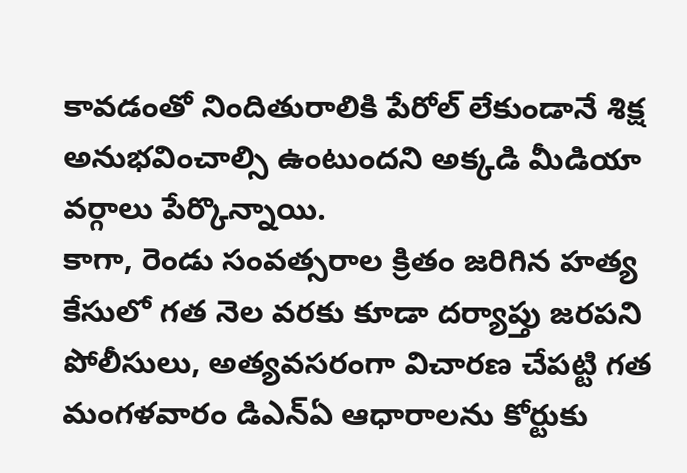కావడంతో నిందితురాలికి పేరోల్ లేకుండానే శిక్ష అనుభవించాల్సి ఉంటుందని అక్కడి మీడియా వర్గాలు పేర్కొన్నాయి.
కాగా, రెండు సంవత్సరాల క్రితం జరిగిన హత్య కేసులో గత నెల వరకు కూడా దర్యాప్తు జరపని పోలీసులు, అత్యవసరంగా విచారణ చేపట్టి గత మంగళవారం డిఎన్ఏ ఆధారాలను కోర్టుకు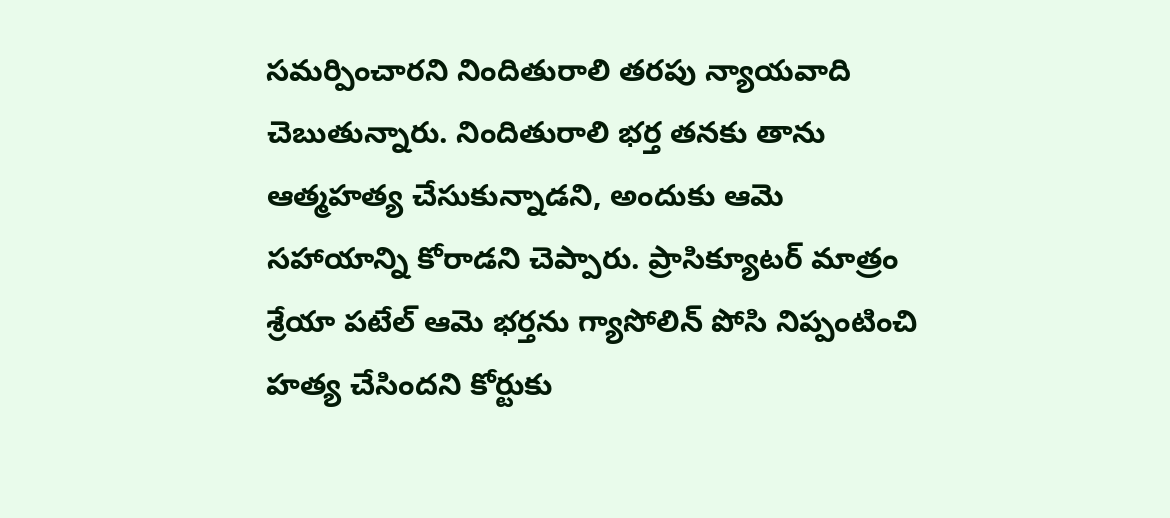సమర్పించారని నిందితురాలి తరపు న్యాయవాది చెబుతున్నారు. నిందితురాలి భర్త తనకు తాను ఆత్మహత్య చేసుకున్నాడని, అందుకు ఆమె సహాయాన్ని కోరాడని చెప్పారు. ప్రాసిక్యూటర్ మాత్రం శ్రేయా పటేల్ ఆమె భర్తను గ్యాసోలిన్ పోసి నిప్పంటించి హత్య చేసిందని కోర్టుకు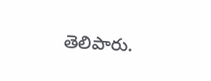తెలిపారు.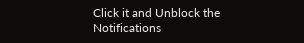Click it and Unblock the Notifications